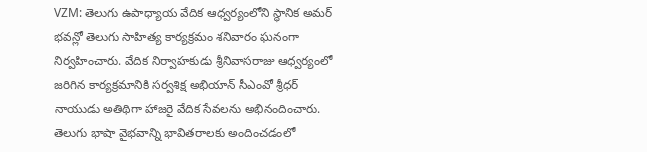VZM: తెలుగు ఉపాధ్యాయ వేదిక ఆధ్వర్యంలోని స్థానిక అమర్ భవన్లో తెలుగు సాహిత్య కార్యక్రమం శనివారం ఘనంగా నిర్వహించారు. వేదిక నిర్వాహకుడు శ్రీనివాసరాజు ఆధ్వర్యంలో జరిగిన కార్యక్రమానికి సర్వశిక్ష అభియాన్ సీఎంవో శ్రీధర్ నాయుడు అతిథిగా హాజరై వేదిక సేవలను అభినందించారు. తెలుగు భాషా వైభవాన్ని భావితరాలకు అందించడంలో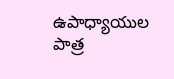ఉపాధ్యాయుల పాత్ర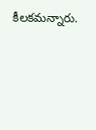కీలకమన్నారు.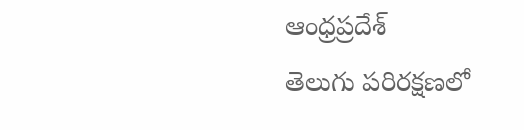ఆంధ్రప్రదేశ్
తెలుగు పరిరక్షణలో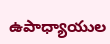ఉపాధ్యాయుల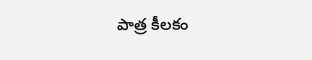పాత్ర కీలకం